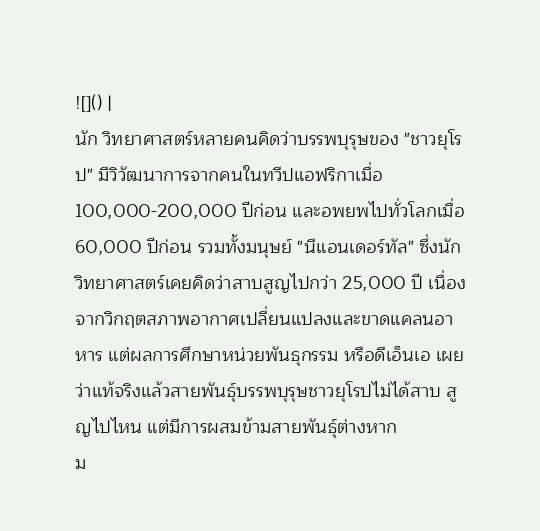![]() |
นัก วิทยาศาสตร์หลายคนคิดว่าบรรพบุรุษของ "ชาวยุโรป" มีวิวัฒนาการจากคนในทวีปแอฟริกาเมื่อ 100,000-200,000 ปีก่อน และอพยพไปทั่วโลกเมื่อ 60,000 ปีก่อน รวมทั้งมนุษย์ "นีแอนเดอร์ทัล" ซึ่งนักวิทยาศาสตร์เคยคิดว่าสาบสูญไปกว่า 25,000 ปี เนื่องจากวิกฤตสภาพอากาศเปลี่ยนแปลงและขาดแคลนอาหาร แต่ผลการศึกษาหน่วยพันธุกรรม หรือดีเอ็นเอ เผยว่าแท้จริงแล้วสายพันธุ์บรรพบุรุษชาวยุโรปไม่ได้สาบ สูญไปไหน แต่มีการผสมข้ามสายพันธุ์ต่างหาก
ม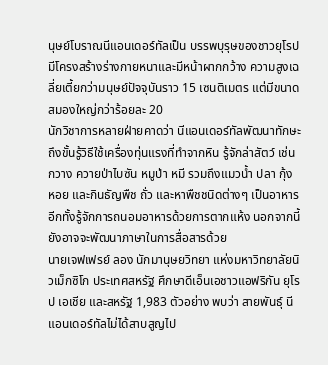นุษย์โบราณนีแอนเดอร์ทัลเป็น บรรพบุรุษของชาวยุโรป มีโครงสร้างร่างกายหนาและมีหน้าผากกว้าง ความสูงเฉลี่ยเตี้ยกว่ามนุษย์ปัจจุบันราว 15 เซนติเมตร แต่มีขนาดสมองใหญ่กว่าร้อยละ 20
นักวิชาการหลายฝ่ายคาดว่า นีแอนเดอร์ทัลพัฒนาทักษะถึงขั้นรู้วิธีใช้เครื่องทุ่นแรงที่ทำจากหิน รู้จักล่าสัตว์ เช่น กวาง ควายป่าไบซัน หมูป่า หมี รวมถึงแมวน้ำ ปลา กุ้ง หอย และกินธัญพืช ถั่ว และหาพืชชนิดต่างๆ เป็นอาหาร อีกทั้งรู้จักการถนอมอาหารด้วยการตากแห้ง นอกจากนี้ ยังอาจจะพัฒนาภาษาในการสื่อสารด้วย
นายเจฟเฟรย์ ลอง นักมานุษยวิทยา แห่งมหาวิทยาลัยนิวเม็กซิโก ประเทศสหรัฐ ศึกษาดีเอ็นเอชาวแอฟริกัน ยุโรป เอเชีย และสหรัฐ 1,983 ตัวอย่าง พบว่า สายพันธุ์ นีแอนเดอร์ทัลไม่ได้สาบสูญไป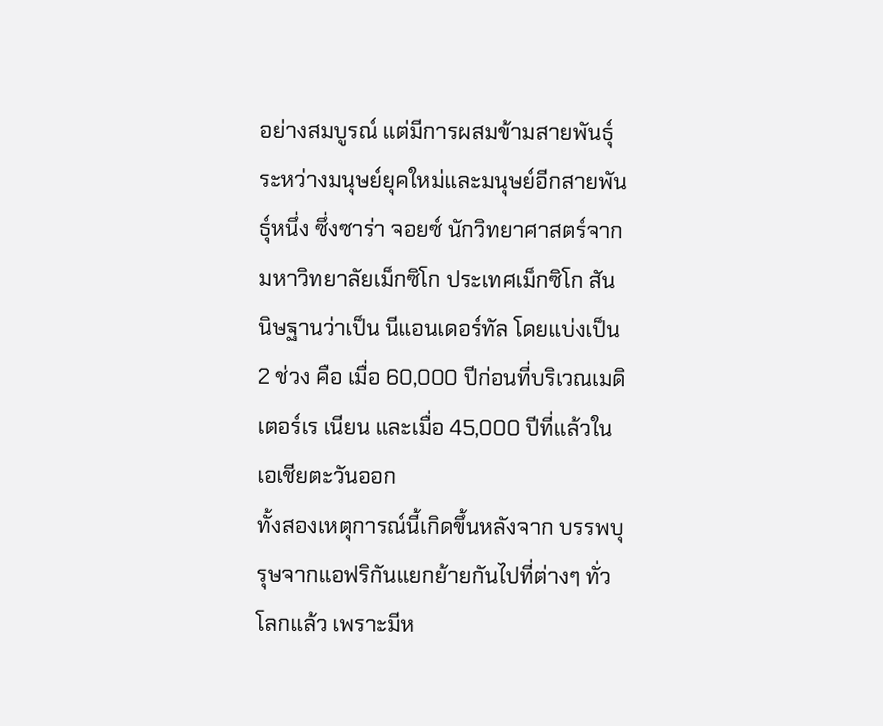อย่างสมบูรณ์ แต่มีการผสมข้ามสายพันธุ์ระหว่างมนุษย์ยุคใหม่และมนุษย์อีกสายพันธุ์หนึ่ง ซึ่งซาร่า จอยซ์ นักวิทยาศาสตร์จากมหาวิทยาลัยเม็กซิโก ประเทศเม็กซิโก สันนิษฐานว่าเป็น นีแอนเดอร์ทัล โดยแบ่งเป็น 2 ช่วง คือ เมื่อ 60,000 ปีก่อนที่บริเวณเมดิเตอร์เร เนียน และเมื่อ 45,000 ปีที่แล้วในเอเชียตะวันออก
ทั้งสองเหตุการณ์นี้เกิดขึ้นหลังจาก บรรพบุรุษจากแอฟริกันแยกย้ายกันไปที่ต่างๆ ทั่วโลกแล้ว เพราะมีห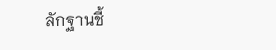ลักฐานชี้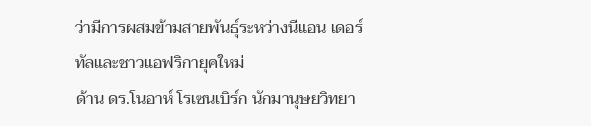ว่ามีการผสมข้ามสายพันธุ์ระหว่างนีแอน เดอร์ทัลและชาวแอฟริกายุคใหม่
ด้าน ดร.โนอาห์ โรเซนเบิร์ก นักมานุษยวิทยา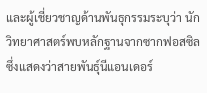และผู้เชี่ยวชาญด้านพันธุกรรมระบุว่า นักวิทยาศาสตร์พบหลักฐานจากซากฟอสซิล ซึ่งแสดงว่าสายพันธุ์นีแอนเดอร์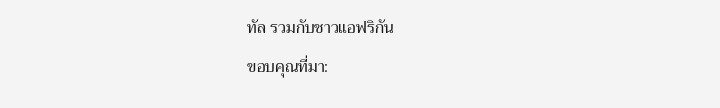ทัล รวมกับชาวแอฟริกัน
ขอบคุณที่มา: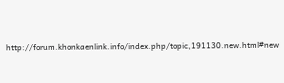http://forum.khonkaenlink.info/index.php/topic,191130.new.html#new